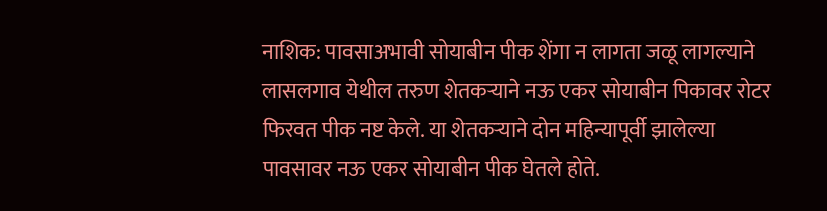नाशिक: पावसाअभावी सोयाबीन पीक शेंगा न लागता जळू लागल्याने लासलगाव येथील तरुण शेतकऱ्याने नऊ एकर सोयाबीन पिकावर रोटर फिरवत पीक नष्ट केले. या शेतकऱ्याने दोन महिन्यापूर्वी झालेल्या पावसावर नऊ एकर सोयाबीन पीक घेतले होते.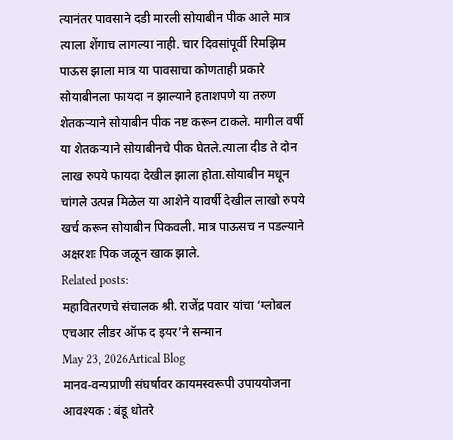त्यानंतर पावसाने दडी मारली सोयाबीन पीक आले मात्र त्याला शेंगाच लागल्या नाही. चार दिवसांपूर्वी रिमझिम पाऊस झाला मात्र या पावसाचा कोणताही प्रकारे सोयाबीनला फायदा न झाल्याने हताशपणे या तरुण शेतकऱ्याने सोयाबीन पीक नष्ट करून टाकले. मागील वर्षी या शेतकऱ्याने सोयाबीनचे पीक घेतले.त्याला दीड ते दोन लाख रुपये फायदा देखील झाला होता.सोयाबीन मधून चांगले उत्पन्न मिळेल या आशेने यावर्षी देखील लाखो रुपये खर्च करून सोयाबीन पिकवली. मात्र पाऊसच न पडल्याने अक्षरशः पिक जळून खाक झाले.
Related posts:
महावितरणचे संचालक श्री. राजेंद्र पवार यांचा ‘ग्लोबल एचआर लीडर ऑफ द इयर’ने सन्मान
May 23, 2026Artical Blog
मानव-वन्यप्राणी संघर्षावर कायमस्वरूपी उपाययोजना आवश्यक : बंडू धोतरे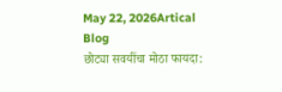May 22, 2026Artical Blog
छोट्या सवयींचा मोठा फायदा: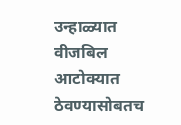उन्हाळ्यात वीजबिल आटोक्यात ठेवण्यासोबतच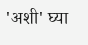'अशी' घ्या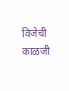विजेची काळजी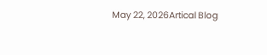May 22, 2026Artical Blog